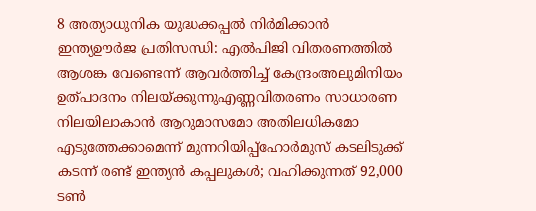8 അത്യാധുനിക യുദ്ധക്കപ്പൽ നിർമിക്കാൻ ഇന്ത്യഊർജ പ്രതിസന്ധി: എൽപിജി വിതരണത്തിൽ ആശങ്ക വേണ്ടെന്ന് ആവർത്തിച്ച് കേന്ദ്രംഅലുമിനിയം ഉത്പാദനം നിലയ്ക്കുന്നുഎണ്ണവിതരണം സാധാരണ നിലയിലാകാൻ ആറുമാസമോ അതിലധികമോ എടുത്തേക്കാമെന്ന് മുന്നറിയിപ്പ്ഹോർമുസ് കടലിടുക്ക് കടന്ന് രണ്ട് ഇന്ത്യൻ കപ്പലുകൾ; വഹിക്കുന്നത് 92,000 ടൺ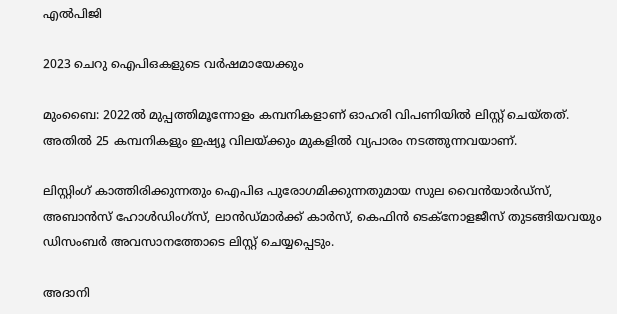എൽപിജി

2023 ചെറു ഐപിഒകളുടെ വർഷമായേക്കും

മുംബൈ: 2022ല്‍ മുപ്പത്തിമൂന്നോളം കമ്പനികളാണ് ഓഹരി വിപണിയില്‍ ലിസ്റ്റ് ചെയ്തത്. അതില്‍ 25 കമ്പനികളും ഇഷ്യൂ വിലയ്ക്കും മുകളില്‍ വ്യപാരം നടത്തുന്നവയാണ്.

ലിസ്റ്റിംഗ് കാത്തിരിക്കുന്നതും ഐപിഒ പുരോഗമിക്കുന്നതുമായ സുല വൈന്‍യാര്‍ഡ്‌സ്, അബാന്‍സ് ഹോള്‍ഡിംഗ്‌സ്, ലാന്‍ഡ്മാര്‍ക്ക് കാര്‍സ്, കെഫിന്‍ ടെക്‌നോളജീസ് തുടങ്ങിയവയും ഡിസംബര്‍ അവസാനത്തോടെ ലിസ്റ്റ് ചെയ്യപ്പെടും.

അദാനി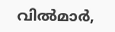വില്‍മാര്‍,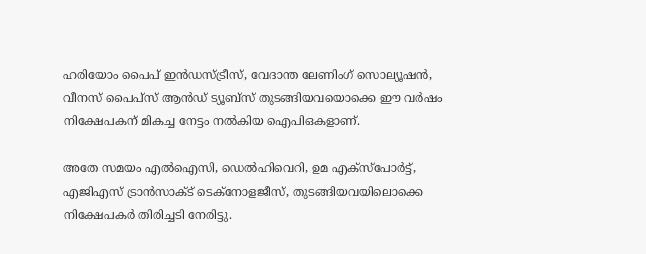ഹരിയോം പൈപ് ഇന്‍ഡസ്ട്രീസ്, വേദാന്ത ലേണിംഗ് സൊല്യൂഷന്‍, വീനസ് പൈപ്‌സ് ആന്‍ഡ് ട്യൂബ്‌സ് തുടങ്ങിയവയൊക്കെ ഈ വര്‍ഷം നിക്ഷേപകന് മികച്ച നേട്ടം നല്‍കിയ ഐപിഒകളാണ്.

അതേ സമയം എല്‍ഐസി, ഡെല്‍ഹിവെറി, ഉമ എക്‌സ്‌പോര്‍ട്ട്, എജിഎസ് ട്രാന്‍സാക്ട് ടെക്‌നോളജീസ്, തുടങ്ങിയവയിലൊക്കെ നിക്ഷേപകര്‍ തിരിച്ചടി നേരിട്ടു.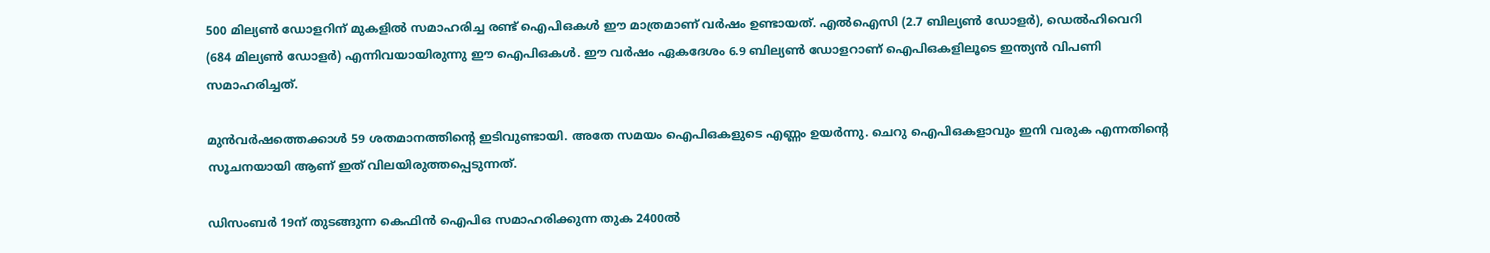500 മില്യണ്‍ ഡോളറിന് മുകളില്‍ സമാഹരിച്ച രണ്ട് ഐപിഒകള്‍ ഈ മാത്രമാണ് വര്‍ഷം ഉണ്ടായത്. എല്‍ഐസി (2.7 ബില്യണ്‍ ഡോളര്‍), ഡെല്‍ഹിവെറി (684 മില്യണ്‍ ഡോളര്‍) എന്നിവയായിരുന്നു ഈ ഐപിഒകള്‍. ഈ വര്‍ഷം ഏകദേശം 6.9 ബില്യണ്‍ ഡോളറാണ് ഐപിഒകളിലൂടെ ഇന്ത്യന്‍ വിപണി സമാഹരിച്ചത്.

മുന്‍വര്‍ഷത്തെക്കാള്‍ 59 ശതമാനത്തിന്റെ ഇടിവുണ്ടായി. അതേ സമയം ഐപിഒകളുടെ എണ്ണം ഉയര്‍ന്നു. ചെറു ഐപിഒകളാവും ഇനി വരുക എന്നതിന്റെ സൂചനയായി ആണ് ഇത് വിലയിരുത്തപ്പെടുന്നത്.

ഡിസംബര്‍ 19ന് തുടങ്ങുന്ന കെഫിന്‍ ഐപിഒ സമാഹരിക്കുന്ന തുക 2400ല്‍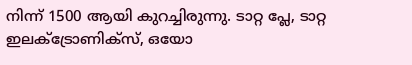നിന്ന് 1500 ആയി കുറച്ചിരുന്നു. ടാറ്റ പ്ലേ, ടാറ്റ ഇലക്ട്രോണിക്‌സ്, ഒയോ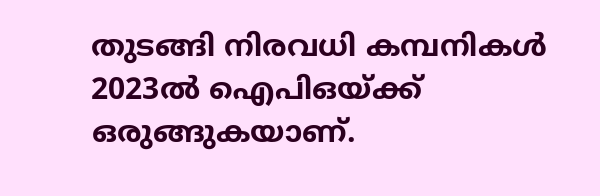തുടങ്ങി നിരവധി കമ്പനികള്‍ 2023ല്‍ ഐപിഒയ്ക്ക് ഒരുങ്ങുകയാണ്.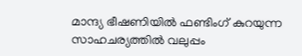മാന്ദ്യ ഭീഷണിയില്‍ ഫണ്ടിംഗ് കുറയുന്ന സാഹചര്യത്തില്‍ വലുപ്പം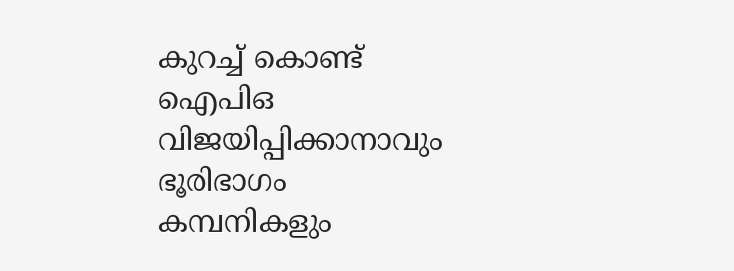കുറച്ച് കൊണ്ട് ഐപിഒ വിജയിപ്പിക്കാനാവും ഭൂരിഭാഗം കമ്പനികളും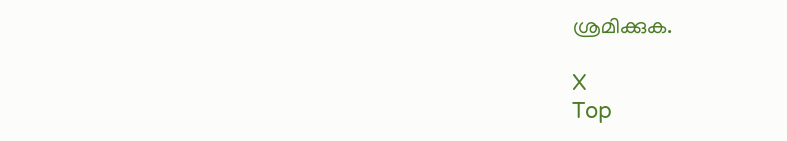ശ്രമിക്കുക.

X
Top